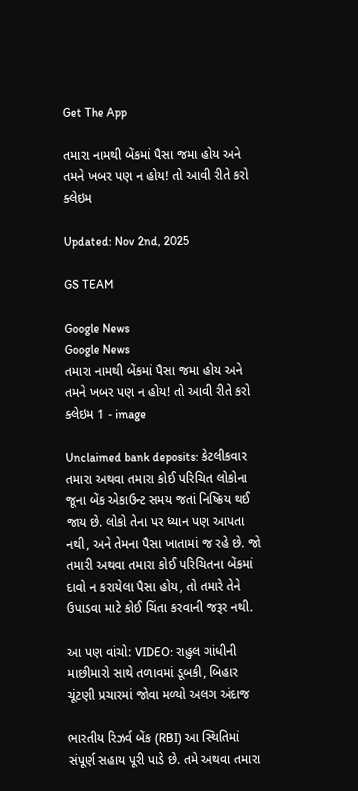Get The App

તમારા નામથી બેંકમાં પૈસા જમા હોય અને તમને ખબર પણ ન હોય! તો આવી રીતે કરો ક્લેઇમ

Updated: Nov 2nd, 2025

GS TEAM

Google News
Google News
તમારા નામથી બેંકમાં પૈસા જમા હોય અને તમને ખબર પણ ન હોય! તો આવી રીતે કરો ક્લેઇમ 1 - image

Unclaimed bank deposits: કેટલીકવાર તમારા અથવા તમારા કોઈ પરિચિત લોકોના જૂના બેંક એકાઉન્ટ સમય જતાં નિષ્ક્રિય થઈ જાય છે. લોકો તેના પર ધ્યાન પણ આપતા નથી, અને તેમના પૈસા ખાતામાં જ રહે છે. જો તમારી અથવા તમારા કોઈ પરિચિતના બેંકમાં દાવો ન કરાયેલા પૈસા હોય, તો તમારે તેને ઉપાડવા માટે કોઈ ચિંતા કરવાની જરૂર નથી.

આ પણ વાંચો: VIDEO: રાહુલ ગાંધીની માછીમારો સાથે તળાવમાં ડૂબકી, બિહાર ચૂંટણી પ્રચારમાં જોવા મળ્યો અલગ અંદાજ

ભારતીય રિઝર્વ બેંક (RBI) આ સ્થિતિમાં સંપૂર્ણ સહાય પૂરી પાડે છે. તમે અથવા તમારા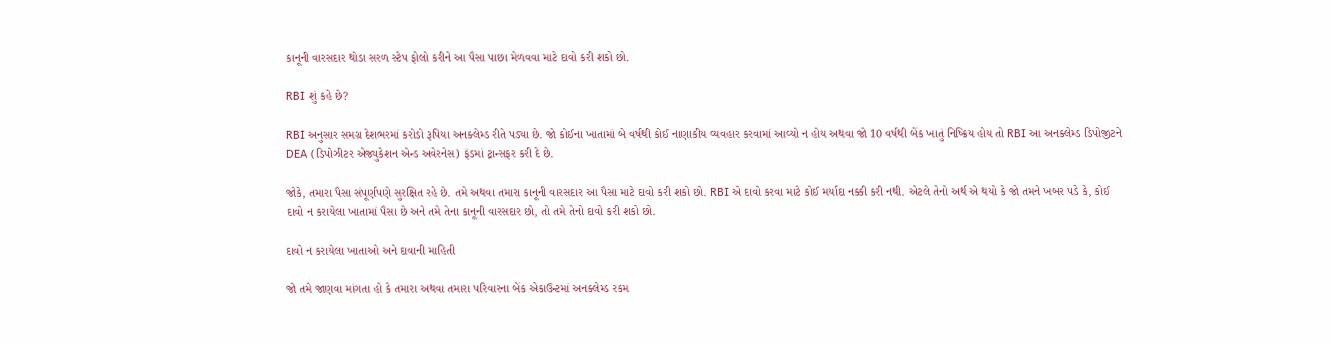કાનૂની વારસદાર થોડા સરળ સ્ટેપ ફોલો કરીને આ પૈસા પાછા મેળવવા માટે દાવો કરી શકો છો.

RBI શું કહે છે?

RBI અનુસાર સમગ્ર દેશભરમાં કરોડો રૂપિયા અનક્લેમ્ડ રીતે પડ્યા છે. જો કોઈના ખાતામાં બે વર્ષથી કોઈ નાણાકીય વ્યવહાર કરવામાં આવ્યો ન હોય અથવા જો 10 વર્ષથી બેંક ખાતું નિષ્ક્રિય હોય તો RBI આ અનક્લેમ્ડ ડિપોજીટને  DEA (ડિપોઝીટર એજ્યુકેશન એન્ડ અવેરનેસ) ફંડમાં ટ્રાન્સફર કરી દે છે.

જોકે, તમારા પૈસા સંપૂર્ણપણે સુરક્ષિત રહે છે. તમે અથવા તમારા કાનૂની વારસદાર આ પૈસા માટે દાવો કરી શકો છો. RBI એ દાવો કરવા માટે કોઈ મર્યાદા નક્કી કરી નથી. એટલે તેનો અર્થ એ થયો કે જો તમને ખબર પડે કે, કોઈ દાવો ન કરાયેલા ખાતામાં પૈસા છે અને તમે તેના કાનૂની વારસદાર છો, તો તમે તેનો દાવો કરી શકો છો.

દાવો ન કરાયેલા ખાતાઓ અને દાવાની માહિતી

જો તમે જાણવા માંગતા હો કે તમારા અથવા તમારા પરિવારના બેંક એકાઉન્ટમાં અનક્લેમ્ડ રકમ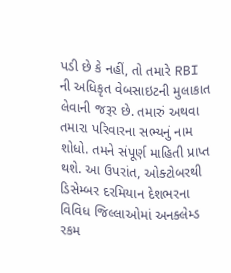પડી છે કે નહીં, તો તમારે RBI ની અધિકૃત વેબસાઇટની મુલાકાત લેવાની જરૂર છે. તમારું અથવા તમારા પરિવારના સભ્યનું નામ શોધો. તમને સંપૂર્ણ માહિતી પ્રાપ્ત થશે. આ ઉપરાંત, ઓક્ટોબરથી ડિસેમ્બર દરમિયાન દેશભરના વિવિધ જિલ્લાઓમાં અનક્લેમ્ડ રકમ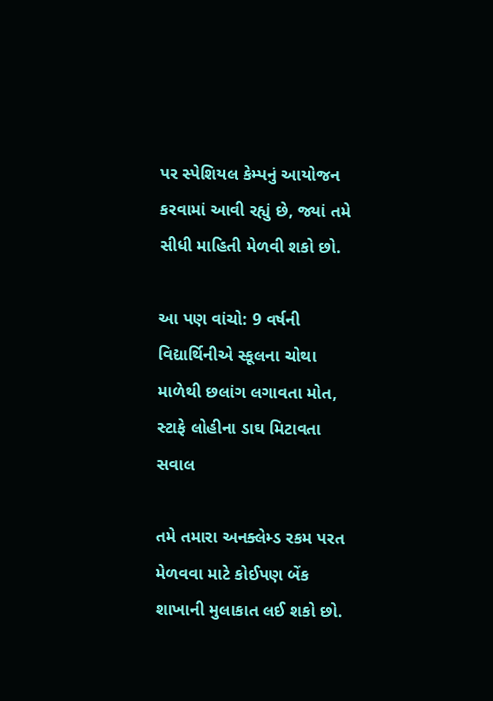પર સ્પેશિયલ કેમ્પનું આયોજન કરવામાં આવી રહ્યું છે, જ્યાં તમે સીધી માહિતી મેળવી શકો છો.

આ પણ વાંચો: 9 વર્ષની વિદ્યાર્થિનીએ સ્કૂલના ચોથા માળેથી છલાંગ લગાવતા મોત, સ્ટાફે લોહીના ડાઘ મિટાવતા સવાલ

તમે તમારા અનક્લેમ્ડ રકમ પરત મેળવવા માટે કોઈપણ બેંક શાખાની મુલાકાત લઈ શકો છો.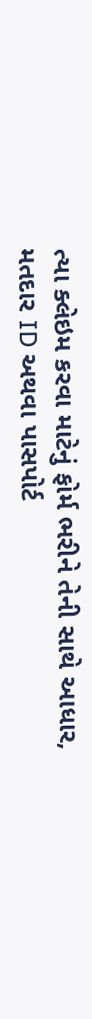ત્યા ક્લેઇમ કરવા માટેનું ફોર્મ ભરીને તેની સાથે આધાર, મતદાર ID અથવા પાસપોર્ટ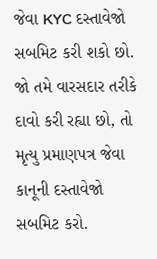જેવા KYC દસ્તાવેજો સબમિટ કરી શકો છો. જો તમે વારસદાર તરીકે દાવો કરી રહ્યા છો, તો મૃત્યુ પ્રમાણપત્ર જેવા કાનૂની દસ્તાવેજો સબમિટ કરો.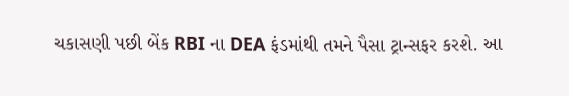ચકાસણી પછી બેંક RBI ના DEA ફંડમાંથી તમને પૈસા ટ્રાન્સફર કરશે. આ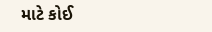માટે કોઈ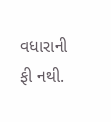વધારાની ફી નથી.